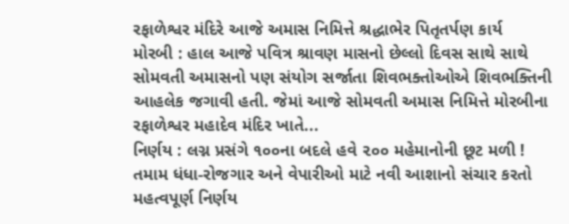રફાળેશ્વર મંદિરે આજે અમાસ નિમિત્તે શ્રદ્ધાભેર પિતૃતર્પણ કાર્ય
મોરબી : હાલ આજે પવિત્ર શ્રાવણ માસનો છેલ્લો દિવસ સાથે સાથે સોમવતી અમાસનો પણ સંયોગ સર્જાતા શિવભક્તોઓએ શિવભક્તિની આહલેક જગાવી હતી. જેમાં આજે સોમવતી અમાસ નિમિત્તે મોરબીના રફાળેશ્વર મહાદેવ મંદિર ખાતે...
નિર્ણય : લગ્ન પ્રસંગે ૧૦૦ના બદલે હવે ૨૦૦ મહેમાનોની છૂટ મળી !
તમામ ધંધા-રોજગાર અને વેપારીઓ માટે નવી આશાનો સંચાર કરતો મહત્વપૂર્ણ નિર્ણય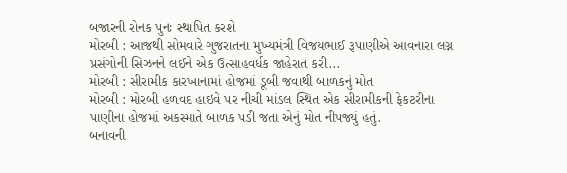બજારની રોનક પુનઃ સ્થાપિત કરશે
મોરબી : આજથી સોમવારે ગુજરાતના મુખ્યમંત્રી વિજયભાઈ રૂપાણીએ આવનારા લગ્ન પ્રસંગોની સિઝનને લઈને એક ઉત્સાહવર્ધક જાહેરાત કરી...
મોરબી : સીરામીક કારખાનામાં હોજમાં ડૂબી જવાથી બાળકનું મોત
મોરબી : મોરબી હળવદ હાઇવે પર નીચી માંડલ સ્થિત એક સીરામીકની ફેકટરીના પાણીના હોજમાં અકસ્માતે બાળક પડી જતા એનું મોત નીપજ્યું હતું.
બનાવની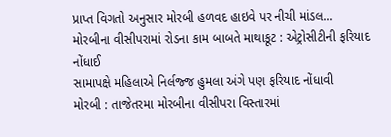પ્રાપ્ત વિગતો અનુસાર મોરબી હળવદ હાઇવે પર નીચી માંડલ...
મોરબીના વીસીપરામાં રોડના કામ બાબતે માથાકૂટ : એટ્રોસીટીની ફરિયાદ નોંધાઈ
સામાપક્ષે મહિલાએ નિર્લજ્જ હુમલા અંગે પણ ફરિયાદ નોંધાવી
મોરબી : તાજેતરમા મોરબીના વીસીપરા વિસ્તારમાં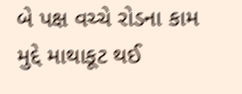બે પક્ષ વચ્ચે રોડના કામ મુદ્દે માથાકૂટ થઈ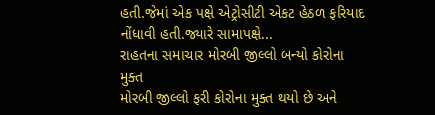હતી.જેમાં એક પક્ષે એટ્રોસીટી એકટ હેઠળ ફરિયાદ નોંધાવી હતી.જ્યારે સામાપક્ષે...
રાહતના સમાચાર મોરબી જીલ્લો બન્યો કોરોના મુક્ત
મોરબી જીલ્લો ફરી કોરોના મુક્ત થયો છે અને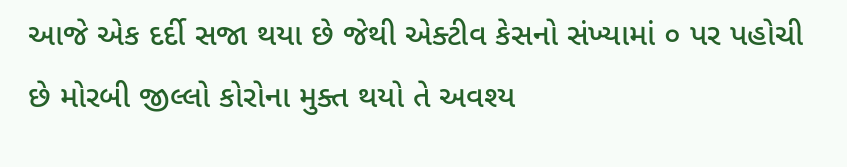આજે એક દર્દી સજા થયા છે જેથી એક્ટીવ કેસનો સંખ્યામાં ૦ પર પહોચી છે મોરબી જીલ્લો કોરોના મુક્ત થયો તે અવશ્ય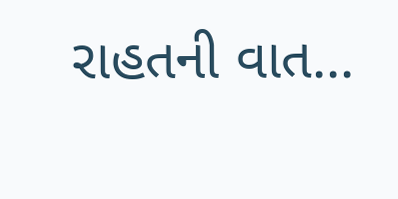રાહતની વાત...